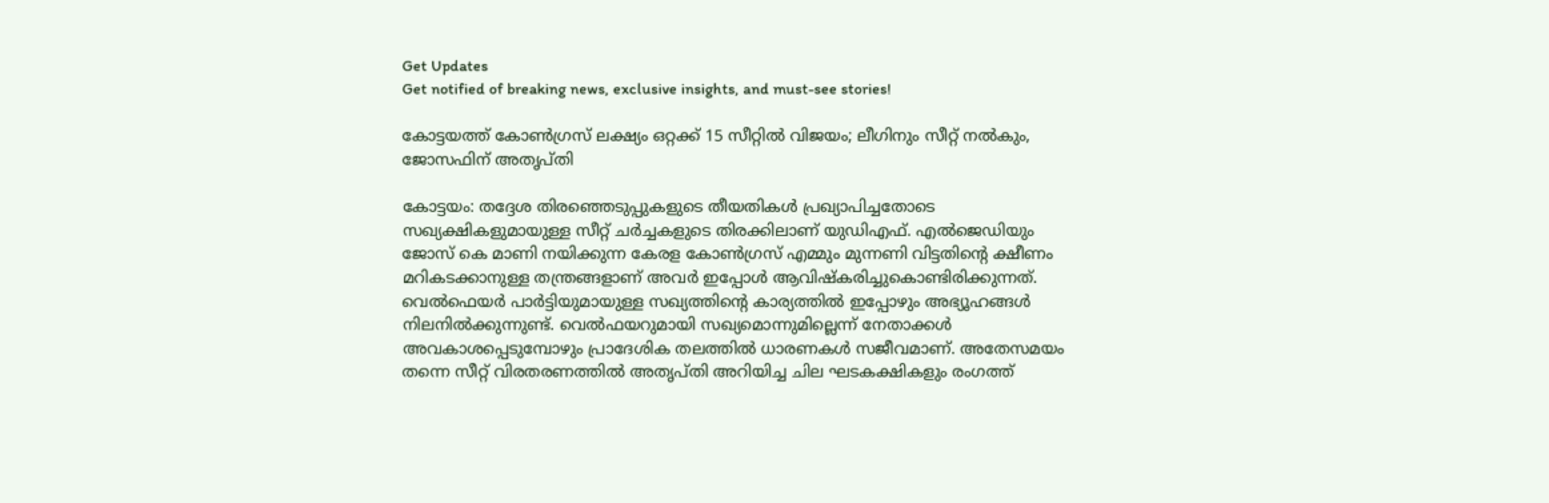Get Updates
Get notified of breaking news, exclusive insights, and must-see stories!

കോട്ടയത്ത് കോണ്‍ഗ്രസ് ലക്ഷ്യം ഒറ്റക്ക് 15 സീറ്റില്‍ വിജയം; ലീഗിനും സീറ്റ് നല്‍കും, ജോസഫിന് അതൃപ്തി

കോട്ടയം: തദ്ദേശ തിരഞ്ഞെടുപ്പുകളുടെ തീയതികള്‍ പ്രഖ്യാപിച്ചതോടെ സഖ്യക്ഷികളുമായുള്ള സീറ്റ് ചര്‍ച്ചകളുടെ തിരക്കിലാണ് യുഡിഎഫ്. എല്‍ജെഡിയും ജോസ് കെ മാണി നയിക്കുന്ന കേരള കോണ്‍ഗ്രസ് എമ്മും മുന്നണി വിട്ടതിന്‍റെ ക്ഷീണം മറികടക്കാനുള്ള തന്ത്രങ്ങളാണ് അവര്‍ ഇപ്പോള്‍ ആവിഷ്കരിച്ചുകൊണ്ടിരിക്കുന്നത്. വെല്‍ഫെയര്‍ പാര്‍ട്ടിയുമായുള്ള സഖ്യത്തിന്‍റെ കാര്യത്തില്‍ ഇപ്പോഴും അഭ്യൂഹങ്ങള്‍ നിലനില്‍ക്കുന്നുണ്ട്. വെല്‍ഫയറുമായി സഖ്യമൊന്നുമില്ലെന്ന് നേതാക്കള്‍ അവകാശപ്പെടുമ്പോഴും പ്രാദേശിക തലത്തില്‍ ധാരണകള്‍ സജീവമാണ്. അതേസമയം തന്നെ സീറ്റ് വിരതരണത്തില്‍ അതൃപ്തി അറിയിച്ച ചില ഘടകക്ഷികളും രംഗത്ത്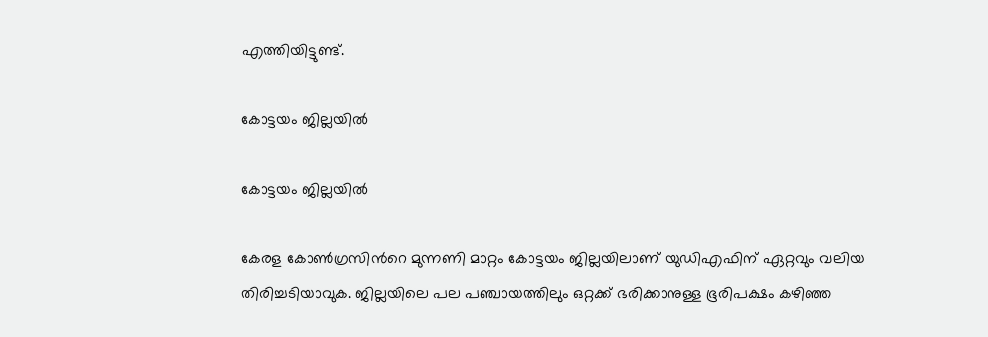എത്തിയിട്ടുണ്ട്.

കോട്ടയം ജില്ലയില്‍

കോട്ടയം ജില്ലയില്‍

കേരള കോണ്‍ഗ്രസിന്‍റെ മുന്നണി മാറ്റം കോട്ടയം ജില്ലയിലാണ് യുഡിഎഫിന് ഏറ്റവും വലിയ തിരിച്ചടിയാവുക. ജില്ലയിലെ പല പഞ്ചായത്തിലും ഒറ്റക്ക് ഭരിക്കാനുള്ള ഭൂരിപക്ഷം കഴിഞ്ഞ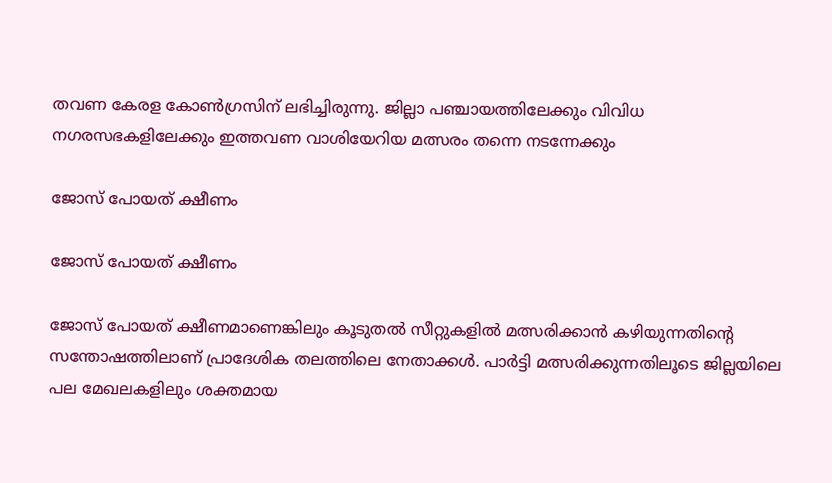തവണ കേരള കോണ്‍ഗ്രസിന് ലഭിച്ചിരുന്നു. ജില്ലാ പഞ്ചായത്തിലേക്കും വിവിധ നഗരസഭകളിലേക്കും ഇത്തവണ വാശിയേറിയ മത്സരം തന്നെ നടന്നേക്കും

ജോസ് പോയത് ക്ഷീണം

ജോസ് പോയത് ക്ഷീണം

ജോസ് പോയത് ക്ഷീണമാണെങ്കിലും കൂടുതല്‍ സീറ്റുകളില്‍ മത്സരിക്കാന്‍ കഴിയുന്നതിന്‍റെ സന്തോഷത്തിലാണ് പ്രാദേശിക തലത്തിലെ നേതാക്കള്‍. പാര്‍ട്ടി മത്സരിക്കുന്നതിലൂടെ ജില്ലയിലെ പല മേഖലകളിലും ശക്തമായ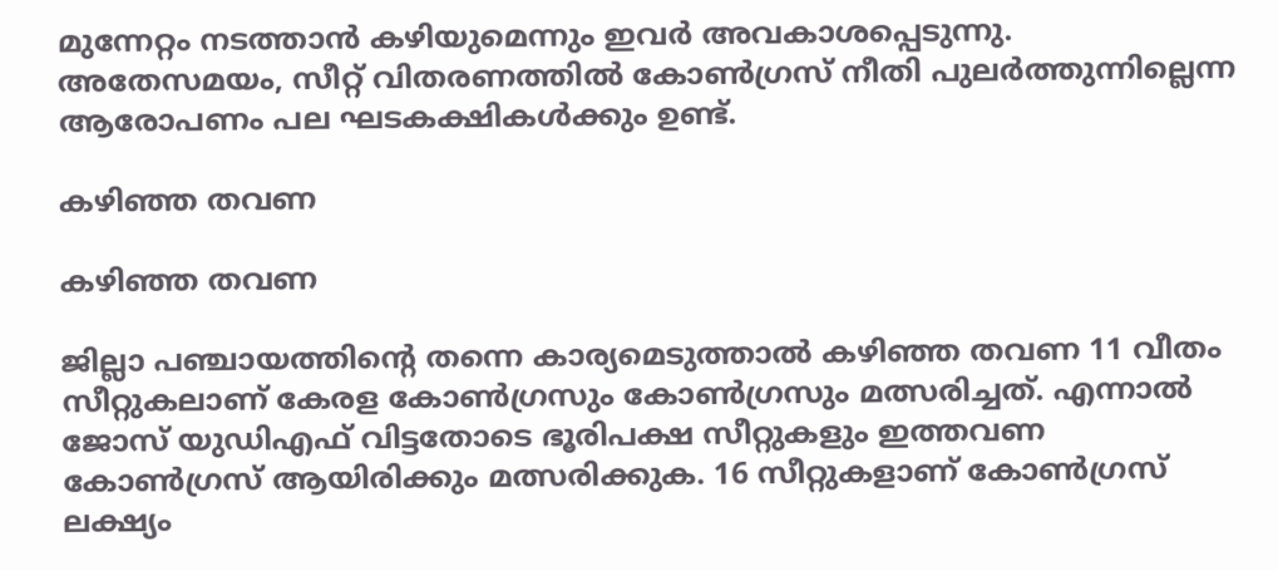മുന്നേറ്റം നടത്താന്‍ കഴിയുമെന്നും ഇവര്‍ അവകാശപ്പെടുന്നു. അതേസമയം, സീറ്റ് വിതരണത്തില്‍ കോണ്‍ഗ്രസ് നീതി പുലര്‍ത്തുന്നില്ലെന്ന ആരോപണം പല ഘടകക്ഷികള്‍ക്കും ഉണ്ട്.

കഴിഞ്ഞ തവണ

കഴിഞ്ഞ തവണ

ജില്ലാ പഞ്ചായത്തിന്‍റെ തന്നെ കാര്യമെടുത്താല്‍ കഴിഞ്ഞ തവണ 11 വീതം സീറ്റുകലാണ് കേരള കോണ്‍ഗ്രസും കോണ്‍ഗ്രസും മത്സരിച്ചത്. എന്നാല്‍ ജോസ് യുഡിഎഫ് വിട്ടതോടെ ഭൂരിപക്ഷ സീറ്റുകളും ഇത്തവണ കോണ്‍ഗ്രസ് ആയിരിക്കും മത്സരിക്കുക. 16 സീറ്റുകളാണ് കോണ്‍ഗ്രസ് ലക്ഷ്യം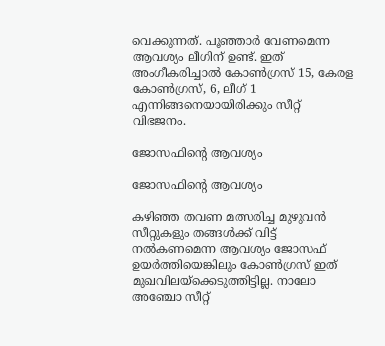വെക്കുന്നത്. പൂഞ്ഞാര്‍ വേണമെന്ന ആവശ്യം ലീഗിന് ഉണ്ട്. ഇത് അംഗീകരിച്ചാല്‍ കോണ്‍ഗ്രസ് 15, കേരള കോണ്‍ഗ്രസ്, 6, ലീഗ് 1 എന്നിങ്ങനെയായിരിക്കും സീറ്റ് വിഭജനം.

ജോസഫിന്‍റെ ആവശ്യം

ജോസഫിന്‍റെ ആവശ്യം

കഴിഞ്ഞ തവണ മത്സരിച്ച മുഴുവന്‍ സീറ്റുകളും തങ്ങള്‍ക്ക് വിട്ട് നല്‍കണമെന്ന ആവശ്യം ജോസഫ് ഉയര്‍ത്തിയെങ്കിലും കോണ്‍ഗ്രസ് ഇത് മുഖവിലയ്ക്കെടുത്തിട്ടില്ല. നാലോ അഞ്ചോ സീറ്റ്‌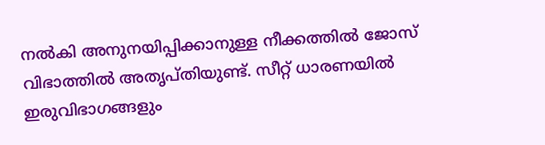നൽകി അനുനയിപ്പിക്കാനുള്ള നീക്കത്തില്‍ ജോസ് വിഭാത്തില്‍ അതൃപ്തിയുണ്ട്. സീറ്റ് ധാരണയില്‍ ഇരുവിഭാഗങ്ങളും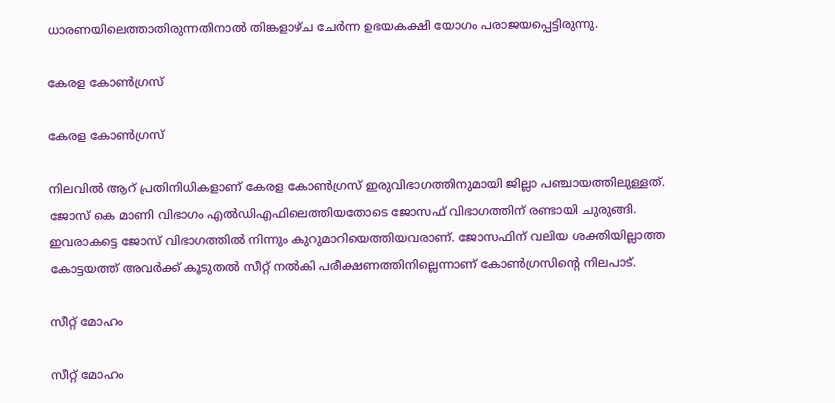ധാരണയിലെത്താതിരുന്നതിനാല്‍ തിങ്കളാഴ്ച ചേര്‍ന്ന ഉഭയകക്ഷി യോഗം പരാജയപ്പെട്ടിരുന്നു.

കേരള കോൺഗ്രസ്‌

കേരള കോൺഗ്രസ്‌

നിലവിൽ ആറ്‌ പ്രതിനിധികളാണ്‌ കേരള കോൺഗ്രസ്‌ ഇരുവിഭാഗത്തിനുമായി ജില്ലാ പഞ്ചായത്തിലുള്ളത്‌. ജോസ്‌ കെ മാണി വിഭാഗം എൽഡിഎഫിലെത്തിയതോടെ ജോസഫ്‌ വിഭാഗത്തിന്‌ രണ്ടായി ചുരുങ്ങി. ഇവരാകട്ടെ ജോസ് വിഭാഗത്തില്‍ നിന്നും കുറുമാറിയെത്തിയവരാണ്. ജോസഫിന് വലിയ ശക്തിയില്ലാത്ത കോട്ടയത്ത് അവര്‍ക്ക് കൂടുതല്‍ സീറ്റ് നല്‍കി പരീക്ഷണത്തിനില്ലെന്നാണ് കോണ്‍ഗ്രസിന്‍റെ നിലപാട്.

സീറ്റ് മോഹം

സീറ്റ് മോഹം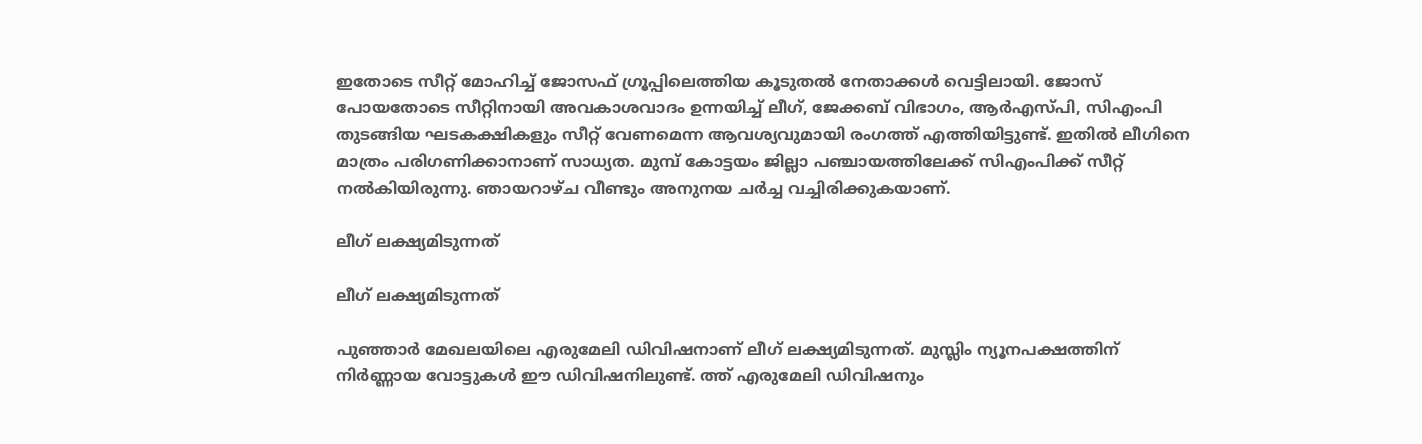ഇതോടെ സീറ്റ്‌ മോഹിച്ച്‌ ജോസഫ്‌ ഗ്രൂപ്പിലെത്തിയ കൂടുതൽ നേതാക്കൾ വെട്ടിലായി. ജോസ് പോയതോടെ സീറ്റിനായി അവകാശവാദം ഉന്നയിച്ച് ലീഗ്‌, ജേക്കബ്‌ വിഭാഗം, ആർഎസ്‌പി, സിഎംപി തുടങ്ങിയ ഘടകക്ഷികളും സീറ്റ്‌ വേണമെന്ന ആവശ്യവുമായി രംഗത്ത് എത്തിയിട്ടുണ്ട്. ഇതില്‍ ലീഗിനെ മാത്രം പരിഗണിക്കാനാണ് സാധ്യത. മുമ്പ്‌ കോട്ടയം ജില്ലാ പഞ്ചായത്തിലേക്ക് സിഎംപിക്ക്‌ സീറ്റ്‌ നൽകിയിരുന്നു. ഞായറാഴ്‌ച വീണ്ടും അനുനയ ചർച്ച വച്ചിരിക്കുകയാണ്‌.

ലീഗ് ലക്ഷ്യമിടുന്നത്

ലീഗ് ലക്ഷ്യമിടുന്നത്

പുഞ്ഞാര്‍ മേഖലയിലെ എരുമേലി ഡിവിഷനാണ് ലീഗ് ലക്ഷ്യമിടുന്നത്. മുസ്ലിം ന്യൂനപക്ഷത്തിന് നിര്‍ണ്ണായ വോട്ടുകള്‍ ഈ ഡിവിഷനിലുണ്ട്. ത്ത്‌ എരുമേലി ഡിവിഷനും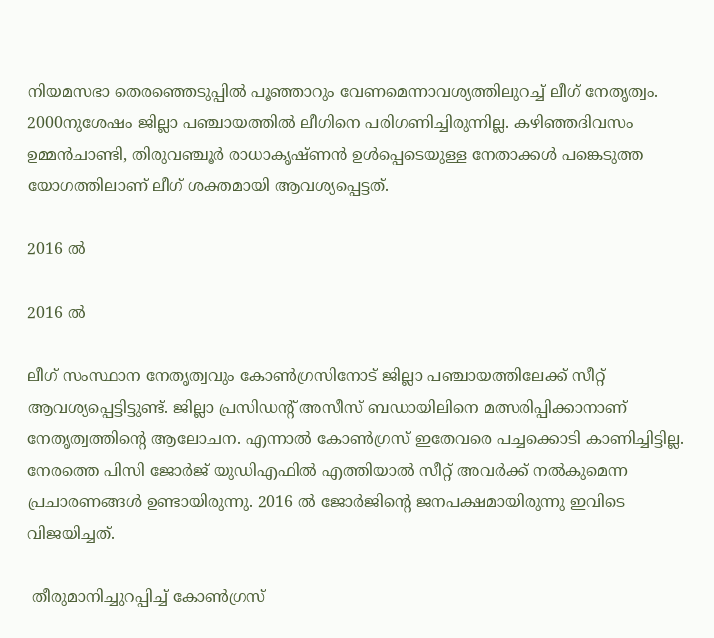നിയമസഭാ തെരഞ്ഞെടുപ്പിൽ പൂഞ്ഞാറും വേണമെന്നാവശ്യത്തിലുറച്ച്‌‌‌ ലീഗ്‌ നേതൃത്വം. 2000നുശേഷം ജില്ലാ പഞ്ചായത്തിൽ ലീഗിനെ പരിഗണിച്ചിരുന്നില്ല. കഴിഞ്ഞദിവസം ഉമ്മൻചാണ്ടി, തിരുവഞ്ചൂർ രാധാകൃഷ്‌ണൻ ഉൾപ്പെടെയുള്ള നേതാക്കൾ പങ്കെടുത്ത യോഗത്തിലാണ്‌ ലീഗ്‌ ശക്തമായി ആവശ്യപ്പെട്ടത്‌.

2016 ല്‍

2016 ല്‍

ലീഗ് സംസ്ഥാന നേതൃത്വവും കോണ്‍ഗ്രസിനോട് ജില്ലാ പഞ്ചായത്തിലേക്ക് സീറ്റ് ആവശ്യപ്പെട്ടിട്ടുണ്ട്. ജില്ലാ പ്രസിഡന്റ്‌ അസീസ്‌ ബഡായിലിനെ മത്സരിപ്പിക്കാനാണ്‌ നേതൃത്വത്തിന്റെ ആലോചന. എന്നാൽ കോൺഗ്രസ്‌ ഇതേവരെ പച്ചക്കൊടി കാണിച്ചിട്ടില്ല. നേരത്തെ പിസി ജോര്‍ജ് യുഡിഎഫില്‍ എത്തിയാല്‍ സീറ്റ് അവര്‍ക്ക് നല്‍കുമെന്ന പ്രചാരണങ്ങള്‍ ഉണ്ടായിരുന്നു. 2016 ല്‍ ജോര്‍ജിന്‍റെ ജനപക്ഷമായിരുന്നു ഇവിടെ വിജയിച്ചത്.

 തീരുമാനിച്ചുറപ്പിച്ച് കോണ്‍ഗ്രസ്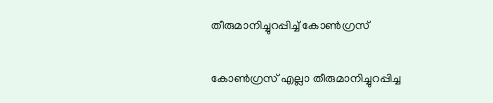തീരുമാനിച്ചുറപ്പിച്ച് കോണ്‍ഗ്രസ്

കോണ്‍ഗ്രസ് എല്ലാ തീരുമാനിച്ചുറപ്പിച്ച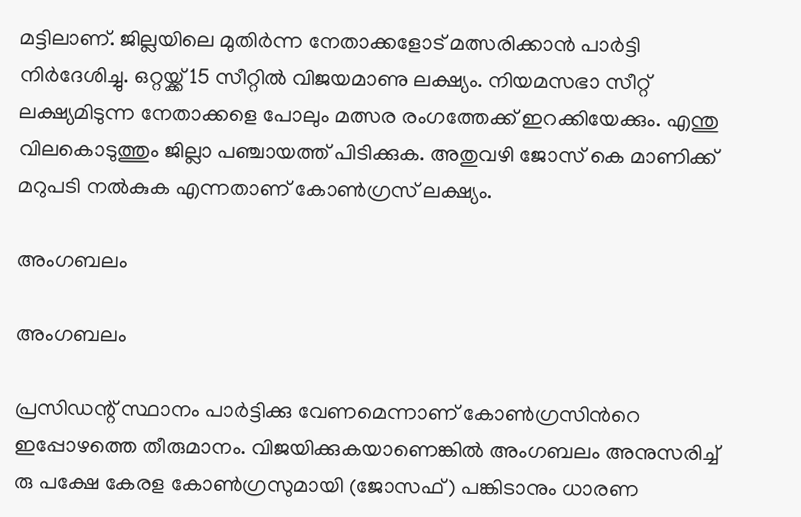മട്ടിലാണ്. ജില്ലയിലെ മുതിർന്ന നേതാക്കളോട് മത്സരിക്കാൻ പാർട്ടി നിർദേശിച്ചു. ഒറ്റയ്ക്ക് 15 സീറ്റിൽ വിജയമാണു ലക്ഷ്യം. നിയമസഭാ സീറ്റ് ലക്ഷ്യമിടുന്ന നേതാക്കളെ പോലും മത്സര രംഗത്തേക്ക് ഇറക്കിയേക്കും. എന്തു വിലകൊടുത്തും ജില്ലാ പഞ്ചായത്ത് പിടിക്കുക. അതുവഴി ജോസ് കെ മാണിക്ക് മറുപടി നല്‍കുക എന്നതാണ് കോണ്‍ഗ്രസ് ലക്ഷ്യം.

അംഗബലം

അംഗബലം

പ്രസിഡന്റ് സ്ഥാനം പാർട്ടിക്കു വേണമെന്നാണ് കോണ്‍ഗ്രസിന്‍റെ ഇപ്പോഴത്തെ തീരുമാനം. വിജയിക്കുകയാണെങ്കില്‍ അംഗബലം അനുസരിച്ച് രു പക്ഷേ കേരള കോൺഗ്രസുമായി (ജോസഫ്) പങ്കിടാനും ധാരണ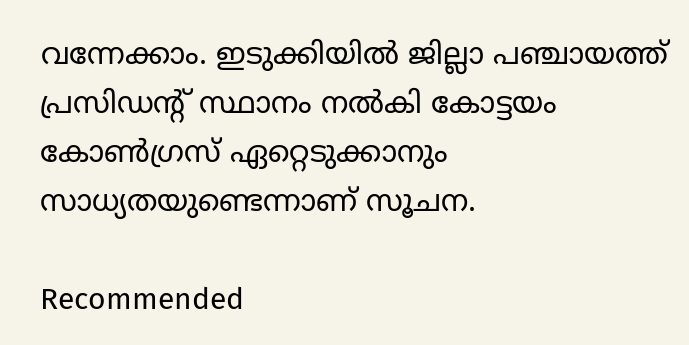വന്നേക്കാം. ഇടുക്കിയില്‍ ജില്ലാ പഞ്ചായത്ത് പ്രസിഡന്‍റ് സ്ഥാനം നല്‍കി കോട്ടയം കോണ്‍ഗ്രസ് ഏറ്റെടുക്കാനും സാധ്യതയുണ്ടെന്നാണ് സൂചന.

Recommended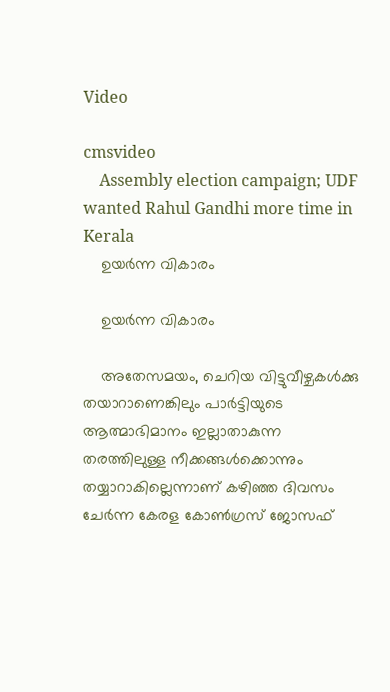Video

cmsvideo
    Assembly election campaign; UDF wanted Rahul Gandhi more time in Kerala
    ഉയര്‍ന്ന വികാരം

    ഉയര്‍ന്ന വികാരം

    അതേസമയം, ചെറിയ വിട്ടുവീഴ്ചകൾക്കു തയാറാണെങ്കിലും പാർട്ടിയുടെ ആത്മാഭിമാനം ഇല്ലാതാകുന്ന തരത്തിലുള്ള നീക്കങ്ങൾക്കൊന്നും തയ്യാറാകില്ലെന്നാണ് കഴിഞ്ഞ ദിവസം ചേര്‍ന്ന കേരള കോണ്‍ഗ്രസ് ജോസഫ്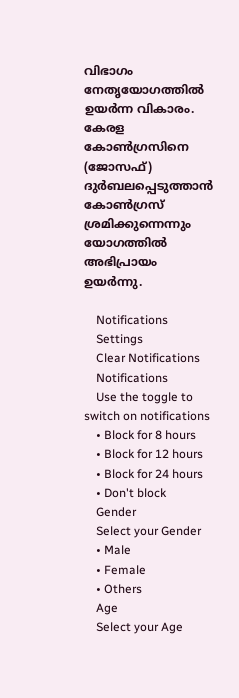വിഭാഗം നേതൃയോഗത്തില്‍ ഉയര്‍ന്ന വികാരം. കേരള കോൺഗ്രസിനെ (ജോസഫ്) ദുർബലപ്പെടുത്താൻ കോൺഗ്രസ് ശ്രമിക്കുന്നെന്നും യോഗത്തിൽ അഭിപ്രായം ഉയർന്നു.

    Notifications
    Settings
    Clear Notifications
    Notifications
    Use the toggle to switch on notifications
    • Block for 8 hours
    • Block for 12 hours
    • Block for 24 hours
    • Don't block
    Gender
    Select your Gender
    • Male
    • Female
    • Others
    Age
    Select your Age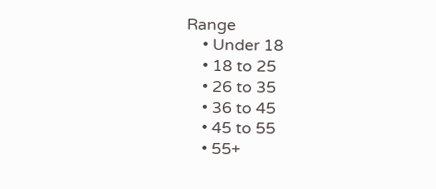Range
    • Under 18
    • 18 to 25
    • 26 to 35
    • 36 to 45
    • 45 to 55
    • 55+